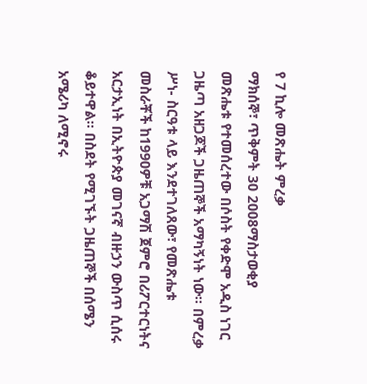የ 7 ኪሎ መጽሔት ምረቃ
ማክሰኞ፣ ጥቅምት 30 2008ማስታወቂያ
መጽሔቱ የተመሰረተው በሶስት የቀድሞ አዲስ ነገር ጋዜጣ አዘጋጆች ጋዜጠኞች አማካኝነት ነው። በምረቃ ሥነ- ስርዓቱ ላይ እንደተገለጸው፣ የመጽሔቱ መስራቾች ከ1990ዎቹ አጋማሽ ጀምሮ በሪፖርተርነትና አርታኢነት በኢትዮጵያ መገናኛ ብዙኃን ውስጥ ሲሰሩ ቆይተዋል። በስደት የሚገኙት ጋዜጠኞች በሰሜን አሜሪካ ለሚኖሩ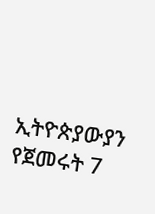ኢትዮጵያውያን የጀመሩት 7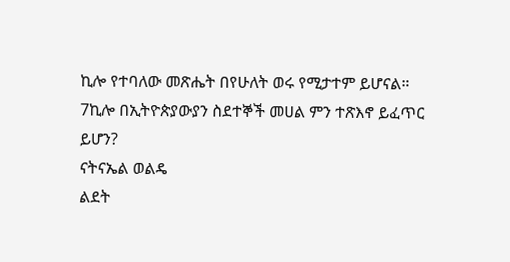ኪሎ የተባለው መጽሔት በየሁለት ወሩ የሚታተም ይሆናል። 7ኪሎ በኢትዮጵያውያን ስደተኞች መሀል ምን ተጽእኖ ይፈጥር ይሆን?
ናትናኤል ወልዴ
ልደት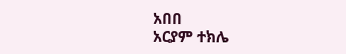አበበ
አርያም ተክሌ